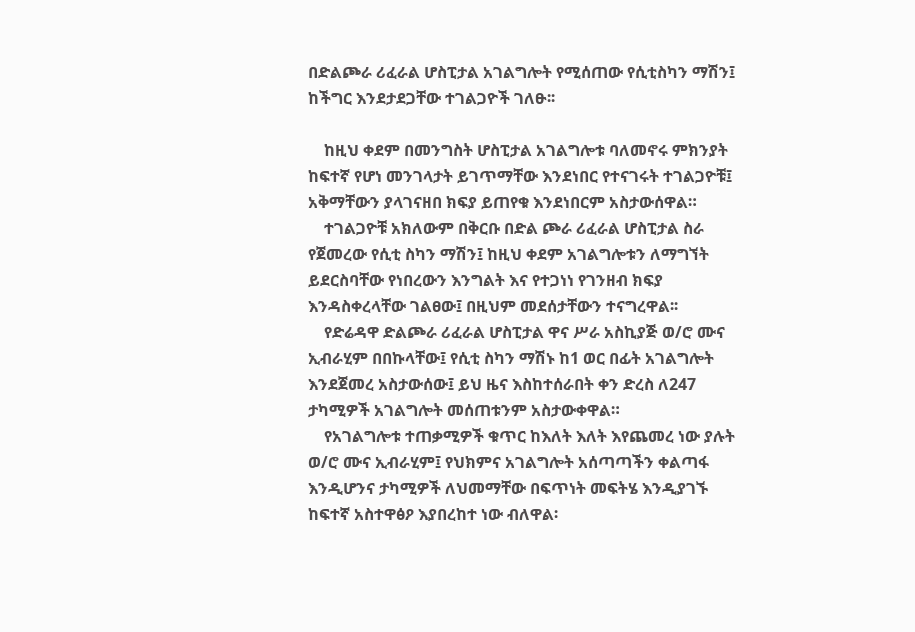በድልጮራ ሪፈራል ሆስፒታል አገልግሎት የሚሰጠው የሲቲስካን ማሽን፤ ከችግር እንደታደጋቸው ተገልጋዮች ገለፁ፡፡

    ከዚህ ቀደም በመንግስት ሆስፒታል አገልግሎቱ ባለመኖሩ ምክንያት ከፍተኛ የሆነ መንገላታት ይገጥማቸው እንደነበር የተናገሩት ተገልጋዮቹ፤ አቅማቸውን ያላገናዘበ ክፍያ ይጠየቁ እንደነበርም አስታውሰዋል።
    ተገልጋዮቹ አክለውም በቅርቡ በድል ጮራ ሪፈራል ሆስፒታል ስራ የጀመረው የሲቲ ስካን ማሽን፤ ከዚህ ቀደም አገልግሎቱን ለማግኘት ይደርስባቸው የነበረውን እንግልት እና የተጋነነ የገንዘብ ክፍያ እንዳስቀረላቸው ገልፀው፤ በዚህም መደሰታቸውን ተናግረዋል፡፡
    የድሬዳዋ ድልጮራ ሪፈራል ሆስፒታል ዋና ሥራ አስኪያጅ ወ/ሮ ሙና ኢብራሂም በበኩላቸው፤ የሲቲ ስካን ማሽኑ ከ1 ወር በፊት አገልግሎት እንደጀመረ አስታውሰው፤ ይህ ዜና እስከተሰራበት ቀን ድረስ ለ247 ታካሚዎች አገልግሎት መሰጠቱንም አስታውቀዋል።
    የአገልግሎቱ ተጠቃሚዎች ቁጥር ከእለት እለት እየጨመረ ነው ያሉት ወ/ሮ ሙና ኢብራሂም፤ የህክምና አገልግሎት አሰጣጣችን ቀልጣፋ እንዲሆንና ታካሚዎች ለህመማቸው በፍጥነት መፍትሄ እንዲያገኙ ከፍተኛ አስተዋፅዖ እያበረከተ ነው ብለዋል፡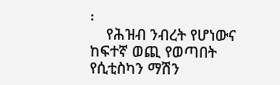፡
    የሕዝብ ንብረት የሆነውና ከፍተኛ ወጪ የወጣበት የሲቲስካን ማሽን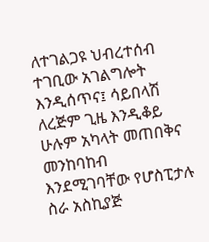ለተገልጋዩ ህብረተሰብ ተገቢው አገልግሎት እንዲሰጥና፤ ሳይበላሽ ለረጅም ጊዜ እንዲቆይ ሁሉም አካላት መጠበቅና መንከባከብ እንደሚገባቸው የሆስፒታሉ ስራ አስኪያጅ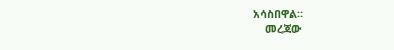አሳስበዋል።
    መረጃው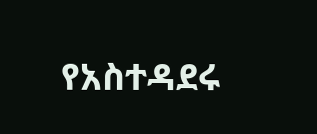የአስተዳደሩ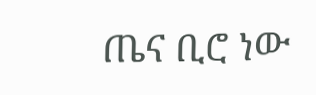ጤና ቢሮ ነው